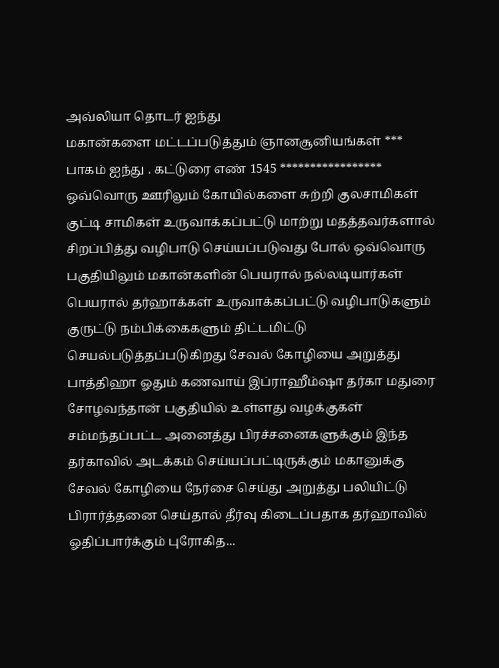அவ்லியா தொடர் ஐந்து
மகான்களை மட்டப்படுத்தும் ஞானசூனியங்கள் *** பாகம் ஐந்து . கட்டுரை எண் 1545 ***************** ஒவ்வொரு ஊரிலும் கோயில்களை சுற்றி குலசாமிகள் குட்டி சாமிகள் உருவாக்கப்பட்டு மாற்று மதத்தவர்களால் சிறப்பித்து வழிபாடு செய்யப்படுவது போல் ஒவ்வொரு பகுதியிலும் மகான்களின் பெயரால் நல்லடியார்கள் பெயரால் தர்ஹாக்கள் உருவாக்கப்பட்டு வழிபாடுகளும் குருட்டு நம்பிக்கைகளும் திட்டமிட்டு செயல்படுத்தப்படுகிறது சேவல் கோழியை அறுத்து பாத்திஹா ஓதும் கணவாய் இப்ராஹீம்ஷா தர்கா மதுரை சோழவந்தான் பகுதியில் உள்ளது வழக்குகள் சம்மந்தப்பட்ட அனைத்து பிரச்சனைகளுக்கும் இந்த தர்காவில் அடக்கம் செய்யப்பட்டிருக்கும் மகானுக்கு சேவல் கோழியை நேர்சை செய்து அறுத்து பலியிட்டு பிரார்த்தனை செய்தால் தீர்வு கிடைப்பதாக தர்ஹாவில் ஓதிப்பார்க்கும் புரோகித...